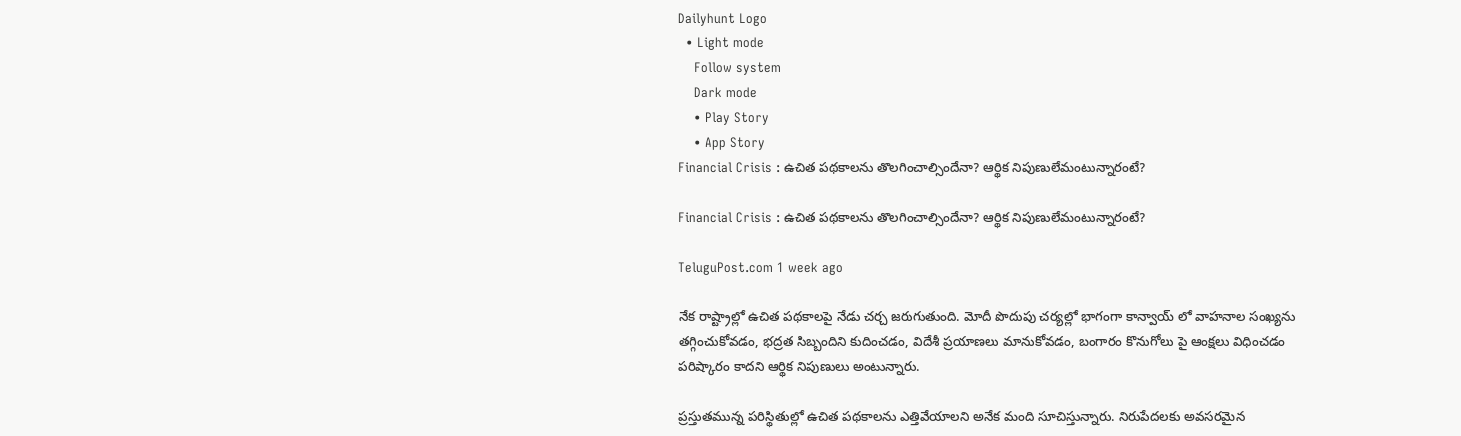Dailyhunt Logo
  • Light mode
    Follow system
    Dark mode
    • Play Story
    • App Story
Financial Crisis : ఉచిత పథకాలను తొలగించాల్సిందేనా? ఆర్థిక నిపుణులేమంటున్నారంటే?

Financial Crisis : ఉచిత పథకాలను తొలగించాల్సిందేనా? ఆర్థిక నిపుణులేమంటున్నారంటే?

TeluguPost.com 1 week ago

నేక రాష్ట్రాల్లో ఉచిత పథకాలపై నేడు చర్చ జరుగుతుంది. మోదీ పొదుపు చర్యల్లో భాగంగా కాన్వాయ్ లో వాహనాల సంఖ్యను తగ్గించుకోవడం, భద్రత సిబ్బందిని కుదించడం, విదేశీ ప్రయాణలు మానుకోవడం, బంగారం కొనుగోలు పై ఆంక్షలు విధించడం పరిష్కారం కాదని ఆర్థిక నిపుణులు అంటున్నారు.

ప్రస్తుతమున్న పరిస్థితుల్లో ఉచిత పథకాలను ఎత్తివేయాలని అనేక మంది సూచిస్తున్నారు. నిరుపేదలకు అవసరమైన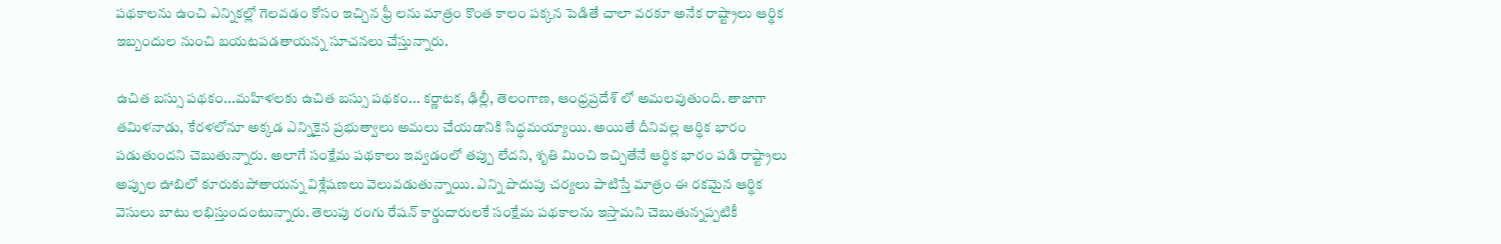పథకాలను ఉంచి ఎన్నికల్లో గెలవడం కోసం ఇచ్చిన ఫ్రీ లను మాత్రం కొంత కాలం పక్కన పెడితే చాలా వరకూ అనేక రాష్ట్రాలు ఆర్థిక ఇబ్బందుల నుంచి బయటపడతాయన్న సూచనలు చేస్తున్నారు.

ఉచిత బస్సు పథకం...మహిళలకు ఉచిత బస్సు పథకం... కర్ణాటక, ఢిల్లీ, తెలంగాణ, ఆంధ్రప్రదేశ్ లో అమలవుతుంది. తాజాగా తమిళనాడు, కేరళలోనూ అక్కడ ఎన్నికైన ప్రభుత్వాలు అమలు చేయడానికి సిద్ధమయ్యాయి. అయితే దీనివల్ల ఆర్థిక భారం పడుతుందని చెబుతున్నారు. అలాగే సంక్షేమ పథకాలు ఇవ్వడంలో తప్పు లేదని, శృతి మించి ఇచ్చితేనే ఆర్థిక భారం పడి రాష్ట్రాలు అప్పుల ఊబిలో కూరుకుపోతాయన్న విశ్లేషణలు వెలువడుతున్నాయి. ఎన్ని పొదుపు చర్యలు పాటిస్తే మాత్రం ఈ రకమైన ఆర్థిక వెసులు బాటు లభిస్తుందంటున్నారు. తెలుపు రంగు రేషన్ కార్డుదారులకే సంక్షేమ పథకాలను ఇస్తామని చెబుతున్నప్పటికీ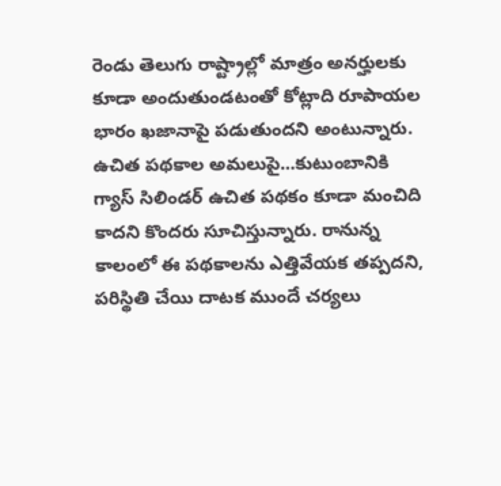రెండు తెలుగు రాష్ట్రాల్లో మాత్రం అనర్హులకు కూడా అందుతుండటంతో కోట్లాది రూపాయల భారం ఖజానాపై పడుతుందని అంటున్నారు. ఉచిత పథకాల అమలుపై...కుటుంబానికి గ్యాస్ సిలిండర్ ఉచిత పథకం కూడా మంచిది కాదని కొందరు సూచిస్తున్నారు. రానున్న కాలంలో ఈ పథకాలను ఎత్తివేయక తప్పదని, పరిస్థితి చేయి దాటక ముందే చర్యలు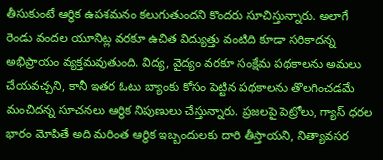తీసుకుంటే ఆర్థిక ఉపశమనం కలుగుతుందని కొందరు సూచిస్తున్నారు. అలాగే రెండు వందల యూనిట్ల వరకూ ఉచిత విద్యుత్తు వంటిది కూడా సరికాదన్న అభిప్రాయం వ్యక్తమవుతుంది. విద్య, వైద్యం వరకూ సంక్షేమ పథకాలను అమలు చేయవచ్చని, కానీ ఇతర ఓటు బ్యాంకు కోసం పెట్టిన పథకాలను తొలగించడమే మంచిదన్న సూచనలు ఆర్థిక నిపుణులు చేస్తున్నారు. ప్రజలపై పెట్రోలు, గ్యాస్ ధరల భారం మోపితే అది మరింత ఆర్థిక ఇబ్బందులకు దారి తీస్తాయని, నిత్యావసర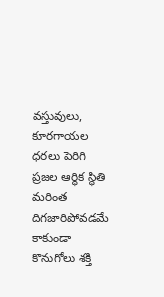వస్తువులు, కూరగాయల ధరలు పెరిగి ప్రజల ఆర్థిక స్థితి మరింత దిగజారిపోవడమే కాకుండా కొనుగోలు శక్తి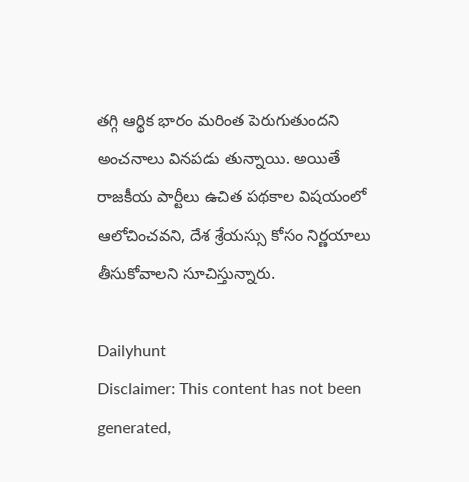తగ్గి ఆర్థిక భారం మరింత పెరుగుతుందని అంచనాలు వినపడు తున్నాయి. అయితే రాజకీయ పార్టీలు ఉచిత పథకాల విషయంలో ఆలోచించవని, దేశ శ్రేయస్సు కోసం నిర్ణయాలు తీసుకోవాలని సూచిస్తున్నారు.

Dailyhunt
Disclaimer: This content has not been generated,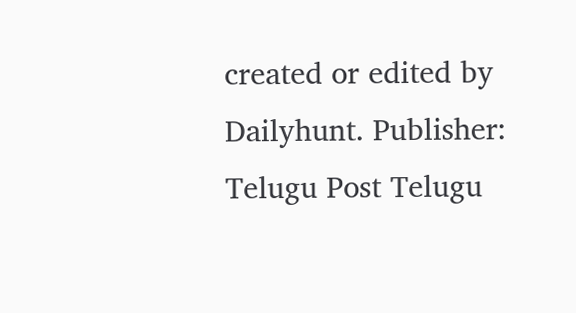created or edited by Dailyhunt. Publisher: Telugu Post Telugu